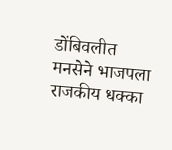डोंबिवलीत मनसेने भाजपला राजकीय धक्का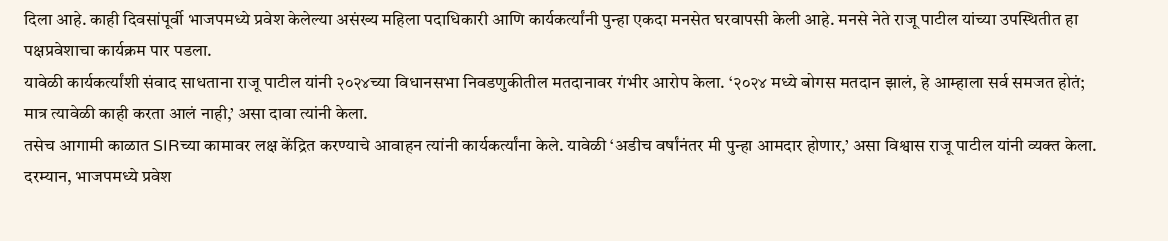दिला आहे. काही दिवसांपूर्वी भाजपमध्ये प्रवेश केलेल्या असंख्य महिला पदाधिकारी आणि कार्यकर्त्यांनी पुन्हा एकदा मनसेत घरवापसी केली आहे. मनसे नेते राजू पाटील यांच्या उपस्थितीत हा पक्षप्रवेशाचा कार्यक्रम पार पडला.
यावेळी कार्यकर्त्यांशी संवाद साधताना राजू पाटील यांनी २०२४च्या विधानसभा निवडणुकीतील मतदानावर गंभीर आरोप केला. ‘२०२४ मध्ये बोगस मतदान झालं, हे आम्हाला सर्व समजत होतं; मात्र त्यावेळी काही करता आलं नाही,’ असा दावा त्यांनी केला.
तसेच आगामी काळात SIRच्या कामावर लक्ष केंद्रित करण्याचे आवाहन त्यांनी कार्यकर्त्यांना केले. यावेळी ‘अडीच वर्षांनंतर मी पुन्हा आमदार होणार,’ असा विश्वास राजू पाटील यांनी व्यक्त केला.
दरम्यान, भाजपमध्ये प्रवेश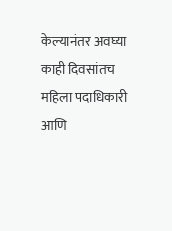केल्यानंतर अवघ्या काही दिवसांतच महिला पदाधिकारी आणि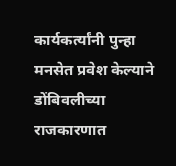कार्यकर्त्यांनी पुन्हा मनसेत प्रवेश केल्याने डोंबिवलीच्या राजकारणात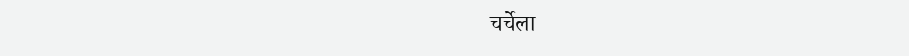चर्चेला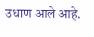उधाण आले आहे.